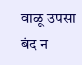वाळू उपसा बंद न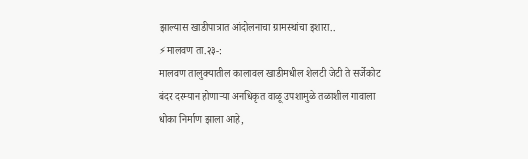झाल्यास खाडीपात्रात आंदोलनाचा ग्रामस्थांचा इशारा..
⚡मालवण ता.२३-:
मालवण तालुक्यातील कालावल खाडीमधील शेलटी जेटी ते सर्जेकोट बंदर दरम्यान होणाऱ्या अनधिकृत वाळू उपशामुळे तळाशील गावाला धोका निर्माण झाला आहे,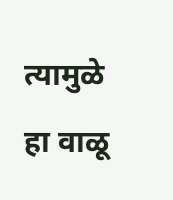त्यामुळे हा वाळू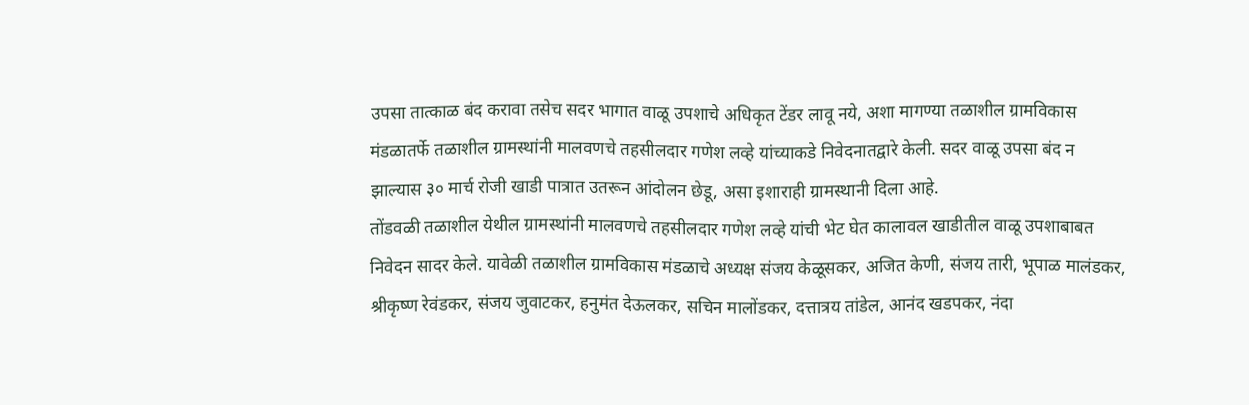उपसा तात्काळ बंद करावा तसेच सदर भागात वाळू उपशाचे अधिकृत टेंडर लावू नये, अशा मागण्या तळाशील ग्रामविकास मंडळातर्फे तळाशील ग्रामस्थांनी मालवणचे तहसीलदार गणेश लव्हे यांच्याकडे निवेदनातद्वारे केली. सदर वाळू उपसा बंद न झाल्यास ३० मार्च रोजी खाडी पात्रात उतरून आंदोलन छेडू, असा इशाराही ग्रामस्थानी दिला आहे.
तोंडवळी तळाशील येथील ग्रामस्थांनी मालवणचे तहसीलदार गणेश लव्हे यांची भेट घेत कालावल खाडीतील वाळू उपशाबाबत निवेदन सादर केले. यावेळी तळाशील ग्रामविकास मंडळाचे अध्यक्ष संजय केळूसकर, अजित केणी, संजय तारी, भूपाळ मालंडकर, श्रीकृष्ण रेवंडकर, संजय जुवाटकर, हनुमंत देऊलकर, सचिन मालोंडकर, दत्तात्रय तांडेल, आनंद खडपकर, नंदा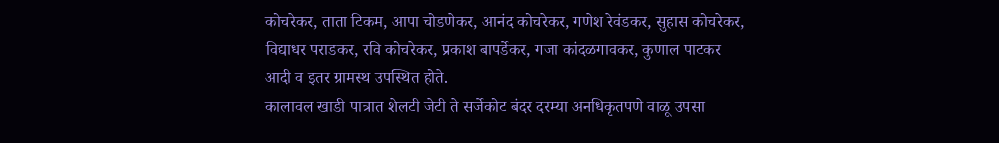कोचरेकर, ताता टिकम, आपा चोडणेकर, आनंद कोचरेकर, गणेश रेवंडकर, सुहास कोचरेकर, विद्याधर पराडकर, रवि कोचरेकर, प्रकाश बापर्डेकर, गजा कांदळगावकर, कुणाल पाटकर आदी व इतर ग्रामस्थ उपस्थित होते.
कालावल खाडी पात्रात शेलटी जेटी ते सर्जेकोट बंदर दरम्या अनधिकृतपणे वाळू उपसा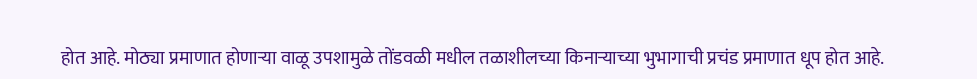होत आहे. मोठ्या प्रमाणात होणाऱ्या वाळू उपशामुळे तोंडवळी मधील तळाशीलच्या किनाऱ्याच्या भुभागाची प्रचंड प्रमाणात धूप होत आहे.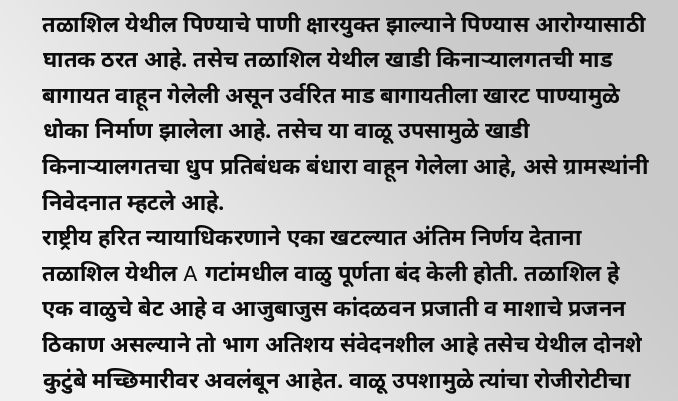तळाशिल येथील पिण्याचे पाणी क्षारयुक्त झाल्याने पिण्यास आरोग्यासाठी घातक ठरत आहे. तसेच तळाशिल येथील खाडी किनाऱ्यालगतची माड बागायत वाहून गेलेली असून उर्वरित माड बागायतीला खारट पाण्यामुळे धोका निर्माण झालेला आहे. तसेच या वाळू उपसामुळे खाडी किनाऱ्यालगतचा धुप प्रतिबंधक बंधारा वाहून गेलेला आहे, असे ग्रामस्थांनी निवेदनात म्हटले आहे.
राष्ट्रीय हरित न्यायाधिकरणाने एका खटल्यात अंतिम निर्णय देताना तळाशिल येथील A गटांमधील वाळु पूर्णता बंद केली होती. तळाशिल हे एक वाळुचे बेट आहे व आजुबाजुस कांदळवन प्रजाती व माशाचे प्रजनन ठिकाण असल्याने तो भाग अतिशय संवेदनशील आहे तसेच येथील दोनशे कुटुंबे मच्छिमारीवर अवलंबून आहेत. वाळू उपशामुळे त्यांचा रोजीरोटीचा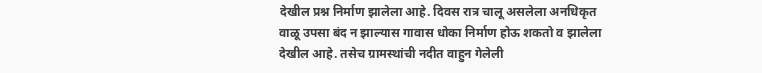देखील प्रश्न निर्माण झालेला आहे. दिवस रात्र चालू असलेला अनधिकृत वाळू उपसा बंद न झाल्यास गावास धोका निर्माण होऊ शकतो व झालेला देखील आहे. तसेच ग्रामस्थांची नदीत वाहुन गेलेली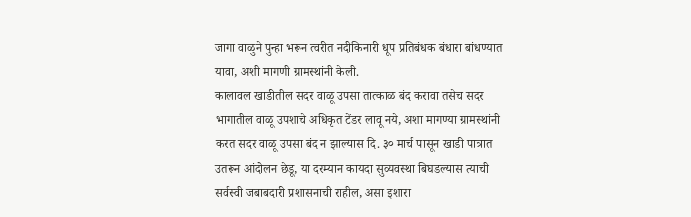जागा वाळुने पुन्हा भरून त्वरीत नदीकिनारी धूप प्रतिबंधक बंधारा बांधण्यात यावा, अशी मागणी ग्रामस्थांनी केली.
कालावल खाडीतील सदर वाळू उपसा तात्काळ बंद करावा तसेच सदर भागातील वाळू उपशाचे अधिकृत टेंडर लावू नये, अशा मागण्या ग्रामस्थांनी करत सदर वाळू उपसा बंद न झाल्यास दि. ३० मार्च पासून खाडी पात्रात उतरून आंदोलन छेडू, या दरम्यान कायदा सुव्यवस्था बिघडल्यास त्याची सर्वस्वी जबाबदारी प्रशासनाची राहील, असा इशारा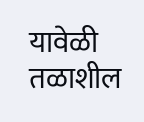यावेळी तळाशील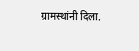ग्रामस्थांनी दिला.